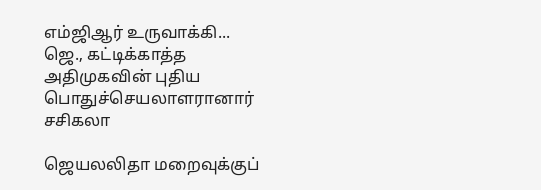எம்ஜிஆர் உருவாக்கி... ஜெ., கட்டிக்காத்த அதிமுகவின் புதிய பொதுச்செயலாளரானார் சசிகலா

ஜெயலலிதா மறைவுக்குப்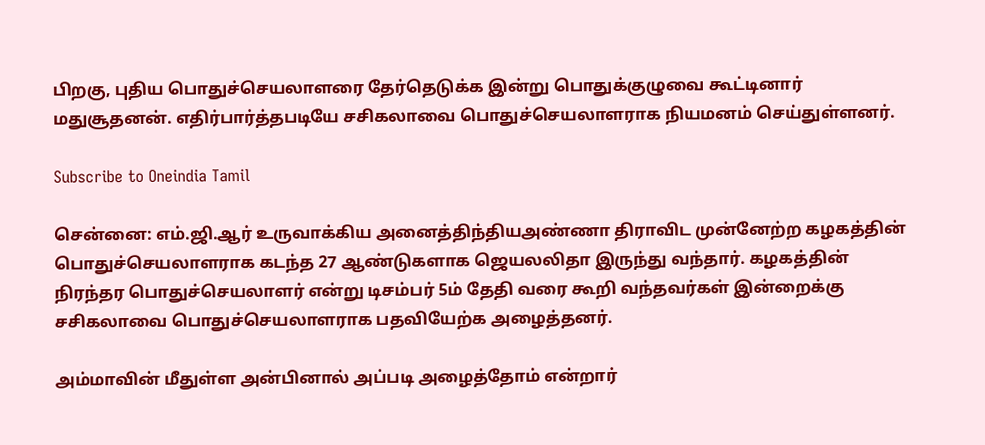பிறகு, புதிய பொதுச்செயலாளரை தேர்தெடுக்க இன்று பொதுக்குழுவை கூட்டினார் மதுசூதனன். எதிர்பார்த்தபடியே சசிகலாவை பொதுச்செயலாளராக நியமனம் செய்துள்ளனர்.

Subscribe to Oneindia Tamil

சென்னை: எம்.ஜி.ஆர் உருவாக்கிய அனைத்திந்தியஅண்ணா திராவிட முன்னேற்ற கழகத்தின் பொதுச்செயலாளராக கடந்த 27 ஆண்டுகளாக ஜெயலலிதா இருந்து வந்தார். கழகத்தின் நிரந்தர பொதுச்செயலாளர் என்று டிசம்பர் 5ம் தேதி வரை கூறி வந்தவர்கள் இன்றைக்கு சசிகலாவை பொதுச்செயலாளராக பதவியேற்க அழைத்தனர்.

அம்மாவின் மீதுள்ள அன்பினால் அப்படி அழைத்தோம் என்றார்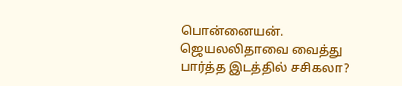பொன்னையன். ஜெயலலிதாவை வைத்து பார்த்த இடத்தில் சசிகலா?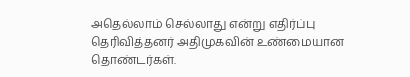அதெல்லாம் செல்லாது என்று எதிர்ப்பு தெரிவித்தனர் அதிமுகவின் உண்மையான தொண்டர்கள்.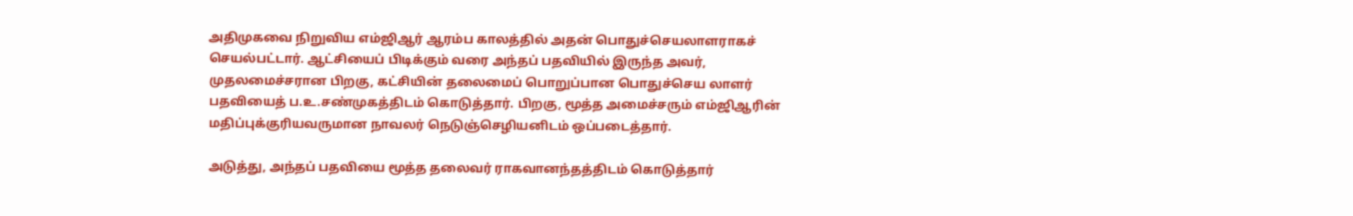அதிமுகவை நிறுவிய எம்ஜிஆர் ஆரம்ப காலத்தில் அதன் பொதுச்செயலாளராகச் செயல்பட்டார். ஆட்சியைப் பிடிக்கும் வரை அந்தப் பதவியில் இருந்த அவர், முதலமைச்சரான பிறகு, கட்சியின் தலைமைப் பொறுப்பான பொதுச்செய லாளர் பதவியைத் ப.உ.சண்முகத்திடம் கொடுத்தார். பிறகு, மூத்த அமைச்சரும் எம்ஜிஆரின் மதிப்புக்குரியவருமான நாவலர் நெடுஞ்செழியனிடம் ஒப்படைத்தார்.

அடுத்து, அந்தப் பதவியை மூத்த தலைவர் ராகவானந்தத்திடம் கொடுத்தார்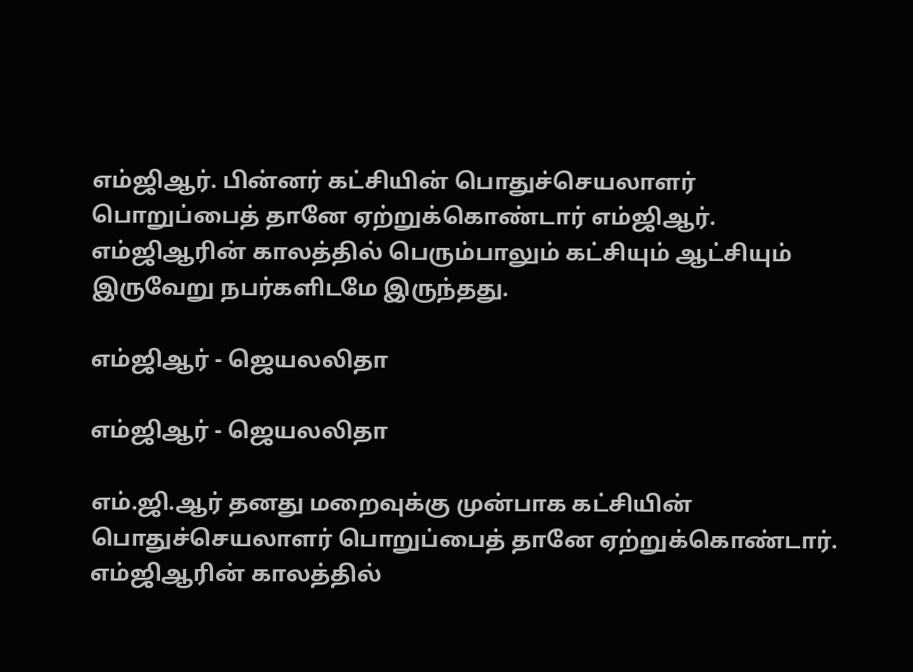எம்ஜிஆர். பின்னர் கட்சியின் பொதுச்செயலாளர் பொறுப்பைத் தானே ஏற்றுக்கொண்டார் எம்ஜிஆர். எம்ஜிஆரின் காலத்தில் பெரும்பாலும் கட்சியும் ஆட்சியும் இருவேறு நபர்களிடமே இருந்தது.

எம்ஜிஆர் - ஜெயலலிதா

எம்ஜிஆர் - ஜெயலலிதா

எம்.ஜி.ஆர் தனது மறைவுக்கு முன்பாக கட்சியின் பொதுச்செயலாளர் பொறுப்பைத் தானே ஏற்றுக்கொண்டார். எம்ஜிஆரின் காலத்தில்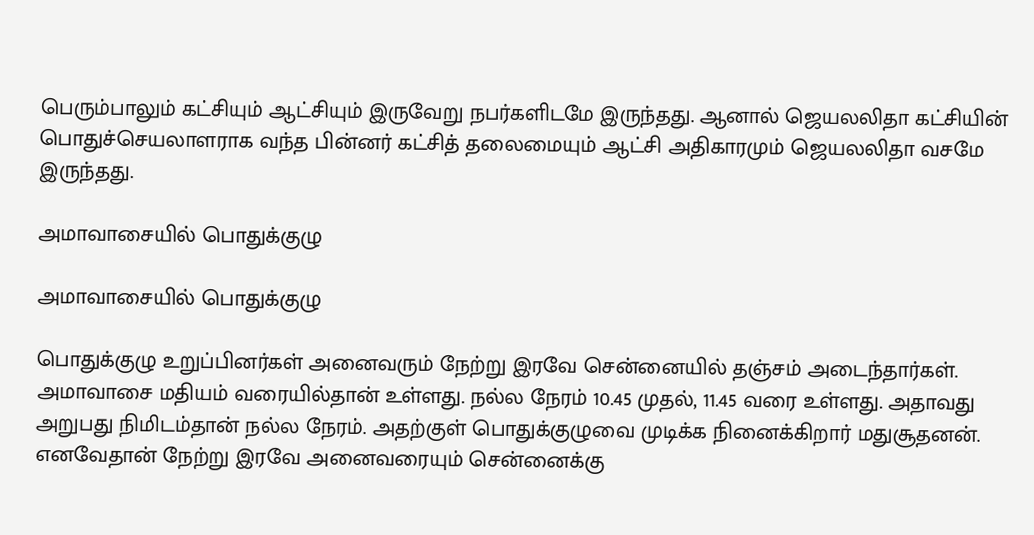பெரும்பாலும் கட்சியும் ஆட்சியும் இருவேறு நபர்களிடமே இருந்தது. ஆனால் ஜெயலலிதா கட்சியின் பொதுச்செயலாளராக வந்த பின்னர் கட்சித் தலைமையும் ஆட்சி அதிகாரமும் ஜெயலலிதா வசமே இருந்தது.

அமாவாசையில் பொதுக்குழு

அமாவாசையில் பொதுக்குழு

பொதுக்குழு உறுப்பினர்கள் அனைவரும் நேற்று இரவே சென்னையில் தஞ்சம் அடைந்தார்கள். அமாவாசை மதியம் வரையில்தான் உள்ளது. நல்ல நேரம் 10.45 முதல், 11.45 வரை உள்ளது. அதாவது அறுபது நிமிடம்தான் நல்ல நேரம். அதற்குள் பொதுக்குழுவை முடிக்க நினைக்கிறார் மதுசூதனன். எனவேதான் நேற்று இரவே அனைவரையும் சென்னைக்கு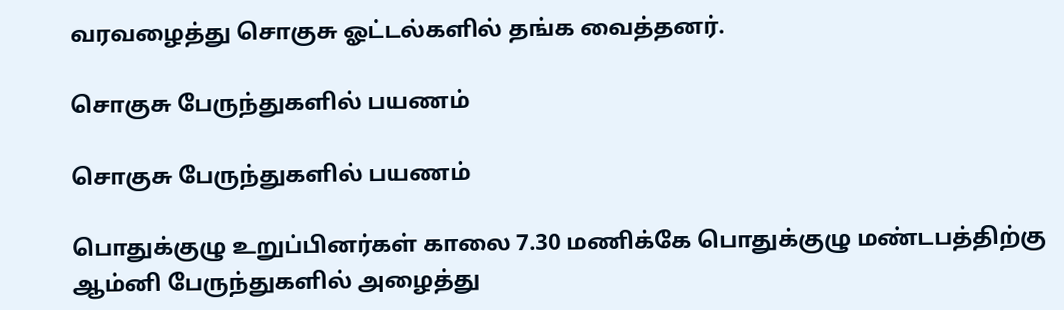வரவழைத்து சொகுசு ஓட்டல்களில் தங்க வைத்தனர்.

சொகுசு பேருந்துகளில் பயணம்

சொகுசு பேருந்துகளில் பயணம்

பொதுக்குழு உறுப்பினர்கள் காலை 7.30 மணிக்கே பொதுக்குழு மண்டபத்திற்கு ஆம்னி பேருந்துகளில் அழைத்து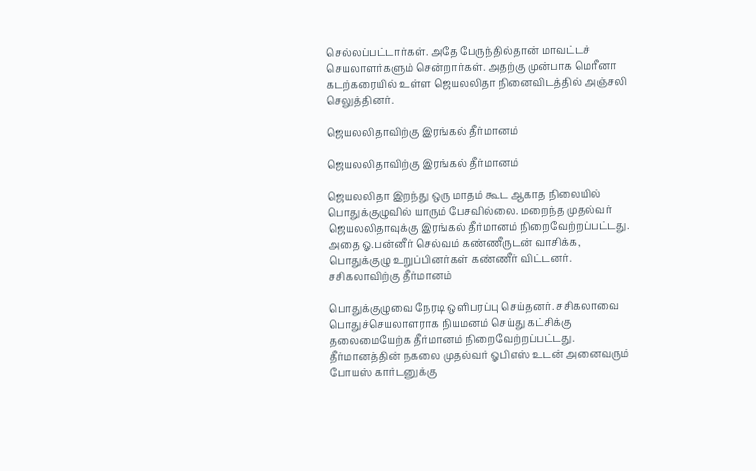செல்லப்பட்டார்கள். அதே பேருந்தில்தான் மாவட்டச் செயலாளர்களும் சென்றார்கள். அதற்கு முன்பாக மெரீனா கடற்கரையில் உள்ள ஜெயலலிதா நினைவிடத்தில் அஞ்சலி செலுத்தினர்.

ஜெயலலிதாவிற்கு இரங்கல் தீர்மானம்

ஜெயலலிதாவிற்கு இரங்கல் தீர்மானம்

ஜெயலலிதா இறந்து ஒரு மாதம் கூட ஆகாத நிலையில் பொதுக்குழுவில் யாரும் பேசவில்லை. மறைந்த முதல்வர் ஜெயலலிதாவுக்கு இரங்கல் தீர்மானம் நிறைவேற்றப்பட்டது. அதை ஓ.பன்னீர் செல்வம் கண்ணீருடன் வாசிக்க, பொதுக்குழு உறுப்பினர்கள் கண்ணீர் விட்டனர்.
சசிகலாவிற்கு தீர்மானம்

பொதுக்குழுவை நேரடி ஒளிபரப்பு செய்தனர். சசிகலாவை பொதுச்செயலாளராக நியமனம் செய்து கட்சிக்கு தலைமையேற்க தீர்மானம் நிறைவேற்றப்பட்டது.
தீர்மானத்தின் நகலை முதல்வர் ஓபிஎஸ் உடன் அனைவரும் போயஸ் கார்டனுக்கு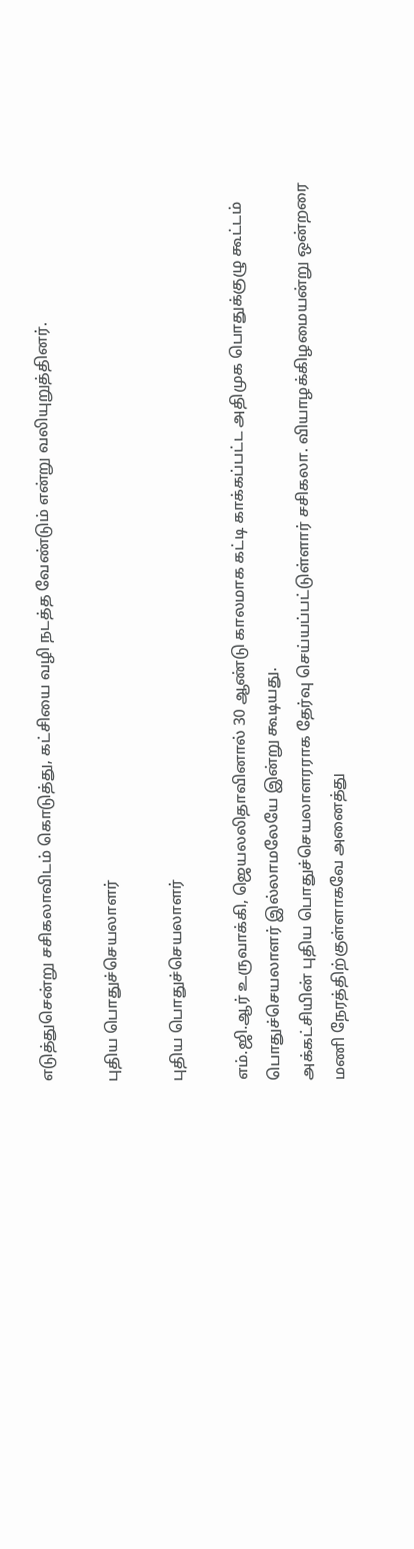எடுத்துசென்று சசிகலாவிடம் கொடுத்து, கட்சியை வழி நடத்த வேண்டும் என்று வலியுறுத்தினர்.

புதிய பொதுச்செயலாளர்

புதிய பொதுச்செயலாளர்

எம்.ஜி.ஆர் உருவாக்கி, ஜெயலலிதாவினால் 30 ஆண்டு காலமாக கட்டி காக்கப்பட்ட அதிமுக பொதுக்குழு கூட்டம் பொதுச்செயலாளர் இல்லாமலேயே இன்று கூடியது.
அக்கட்சியின் புதிய பொதுச்செயலாளரராக தேர்வு செய்யப்பட்டுள்ளார் சசிகலா. வியாழக்கிழமையன்று ஒன்றரை மணி நேரத்திற்குள்ளாகவே அனைத்து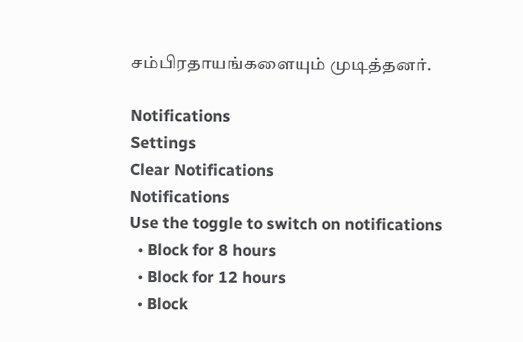சம்பிரதாயங்களையும் முடித்தனர்.

Notifications
Settings
Clear Notifications
Notifications
Use the toggle to switch on notifications
  • Block for 8 hours
  • Block for 12 hours
  • Block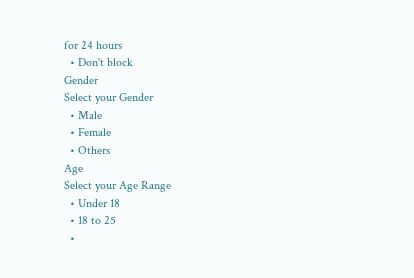for 24 hours
  • Don't block
Gender
Select your Gender
  • Male
  • Female
  • Others
Age
Select your Age Range
  • Under 18
  • 18 to 25
  •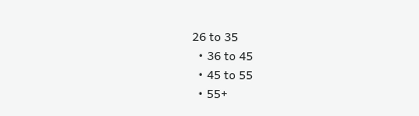26 to 35
  • 36 to 45
  • 45 to 55
  • 55+